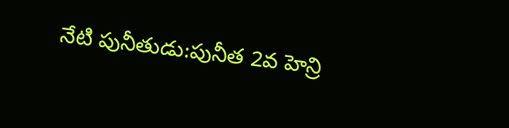నేటి పునీతుడు:పునీత 2వ హెన్రి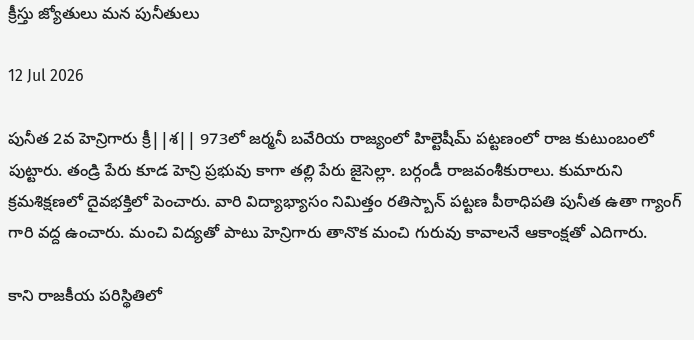క్రీస్తు జ్యోతులు మన పునీతులు

12 Jul 2026

పునీత 2వ హెన్రిగారు క్రీ||శ|| 973లో జర్మనీ బవేరియ రాజ్యంలో హిల్టెషీమ్ పట్టణంలో రాజ కుటుంబంలో పుట్టారు. తండ్రి పేరు కూడ హెన్రి ప్రభువు కాగా తల్లి పేరు జైసెల్లా. బర్గండీ రాజవంశీకురాలు. కుమారుని క్రమశిక్షణలో దైవభక్తిలో పెంచారు. వారి విద్యాభ్యాసం నిమిత్తం రతిస్బాన్ పట్టణ పీఠాధిపతి పునీత ఉతా గ్యాంగ్ గారి వద్ద ఉంచారు. మంచి విద్యతో పాటు హెన్రిగారు తానొక మంచి గురువు కావాలనే ఆకాంక్షతో ఎదిగారు.

కాని రాజకీయ పరిస్థితిలో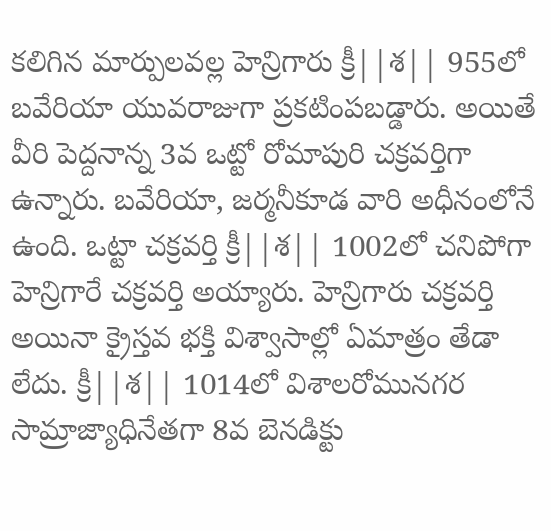కలిగిన మార్పులవల్ల హెన్రిగారు క్రీ||శ|| 955లో బవేరియా యువరాజుగా ప్రకటింపబడ్డారు. అయితే వీరి పెద్దనాన్న 3వ ఒట్టో రోమాపురి చక్రవర్తిగా ఉన్నారు. బవేరియా, జర్మనీకూడ వారి అధీనంలోనే ఉంది. ఒట్టా చక్రవర్తి క్రీ||శ|| 1002లో చనిపోగా హెన్రిగారే చక్రవర్తి అయ్యారు. హెన్రిగారు చక్రవర్తి అయినా క్రైస్తవ భక్తి విశ్వాసాల్లో ఏమాత్రం తేడా లేదు. క్రీ||శ|| 1014లో విశాలరోమునగర సామ్రాజ్యాధినేతగా 8వ బెనడిక్టు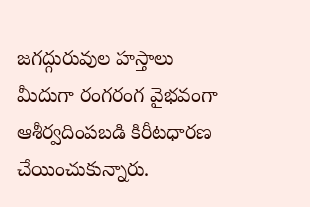జగద్గురువుల హస్తాలు మీదుగా రంగరంగ వైభవంగా ఆశీర్వదింపబడి కిరీటధారణ చేయించుకున్నారు.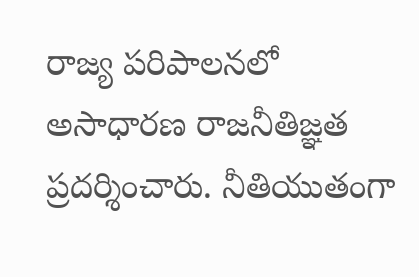రాజ్య పరిపాలనలో అసాధారణ రాజనీతిజ్ఞత ప్రదర్శించారు. నీతియుతంగా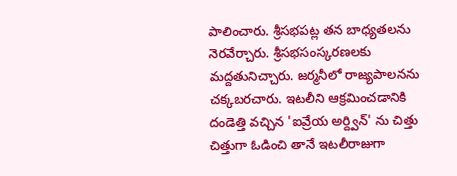పాలించారు. శ్రీసభపట్ల తన బాధ్యతలను నెరవేర్చారు. శ్రీసభసంస్కరణలకు మద్దతునిచ్చారు. జర్మనీలో రాజ్యపాలనను చక్కబరచారు. ఇటలీని ఆక్రమించడానికి దండెత్తి వచ్చిన 'ఐవ్రేయ అర్ద్విన్' ను చిత్తు చిత్తుగా ఓడించి తానే ఇటలీరాజుగా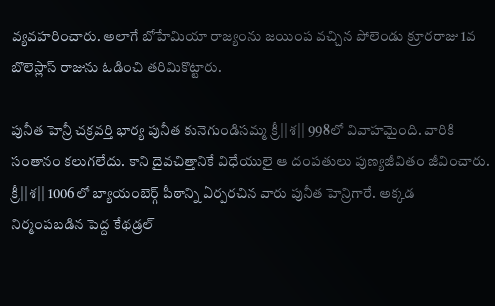వ్యవహరించారు. అలాగే బోహేమియా రాజ్యంను జయింప వచ్చిన పోలెండు క్రూరరాజు 1వ బొలెస్లాస్ రాజును ఓడించి తరిమికొట్టారు.

పునీత హెన్రీ చక్రవర్తి భార్య పునీత కునెగుండిసమ్మ క్రీ||శ|| 998లో వివాహమైంది. వారికి సంతానం కలుగలేదు. కాని దైవచిత్తానికే విధేయులై ఆ దంపతులు పుణ్యజీవితం జీవించారు. క్రీ||శ|| 1006లో బ్యాయంబెర్గ్ పీఠాన్ని ఏర్పరచిన వారు పునీత హెన్రిగారే. అక్కడ నిర్మంపబడిన పెద్ద కేథడ్రల్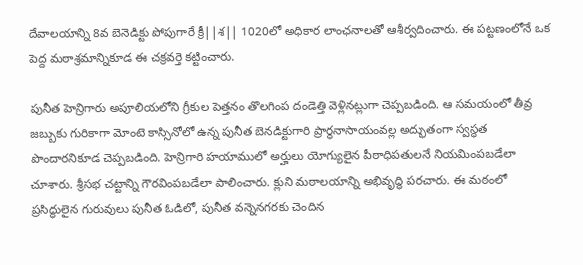దేవాలయాన్ని 8వ బెనెడిక్టు పోపుగారే క్రీ||శ|| 1020లో అధికార లాంఛనాలతో ఆశీర్వదించారు. ఈ పట్టణంలోనే ఒక పెద్ద మఠాశ్రమాన్నికూడ ఈ చక్రవర్తె కట్టించారు.

పునీత హెన్రిగారు అపూలియలోని గ్రీకుల పెత్తనం తొలగింప దండెత్తి వెళ్లినట్లుగా చెప్పబడింది. ఆ సమయంలో తీవ్ర జబ్బుకు గురికాగా మోంటె కాస్సినోలో ఉన్న పునీత బెనడిక్టుగారి ప్రార్థనాసాయంవల్ల అద్భుతంగా స్వస్థత పొందారనికూడ చెప్పబడింది. హెన్రిగారి హయాములో అర్హులు యోగ్యులైన పీఠాధిపతులనే నియమింపబడేలా చూశారు. శ్రీసభ చట్టాన్ని గౌరవింపబడేలా పాలించారు. క్లుని మఠాలయాన్ని అభివృద్ధి పరచారు. ఈ మఠంలో ప్రసిద్ధులైన గురువులు పునీత ఓడిలో, పునీత వన్నెనగరకు చెందిన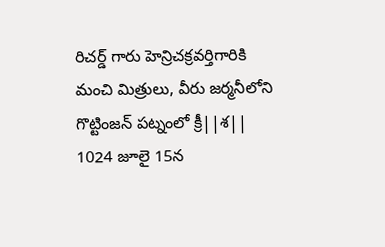రిచర్డ్ గారు హెన్రిచక్రవర్తిగారికి మంచి మిత్రులు, వీరు జర్మనీలోని గొట్టింజన్ పట్నంలో క్రీ||శ|| 1024 జూలై 15న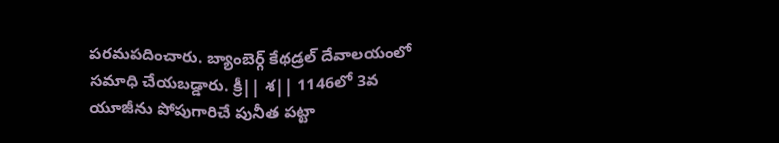పరమపదించారు. బ్యాంబెర్గ్ కేథడ్రల్ దేవాలయంలో సమాధి చేయబడ్డారు. క్రీ|| శ|| 1146లో 3వ యూజీను పోపుగారిచే పునీత పట్టా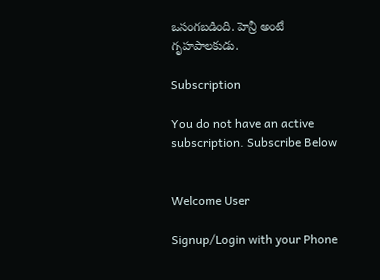ఒసంగబడింది. హెన్రీ అంటే గృహపాలకుడు.

Subscription

You do not have an active subscription. Subscribe Below


Welcome User

Signup/Login with your Phone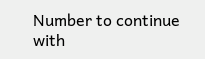Number to continue with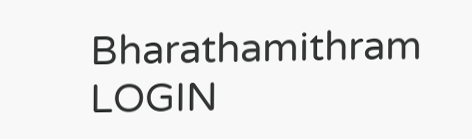Bharathamithram
LOGIN